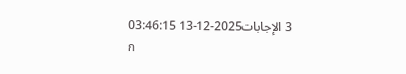3 الإجابات2025-12-13 03:46:15
ก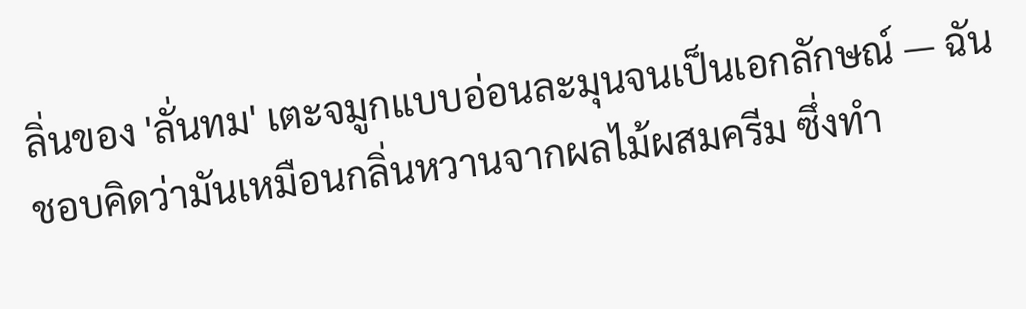ลิ่นของ 'ลั่นทม' เตะจมูกแบบอ่อนละมุนจนเป็นเอกลักษณ์ — ฉันชอบคิดว่ามันเหมือนกลิ่นหวานจากผลไม้ผสมครีม ซึ่งทำ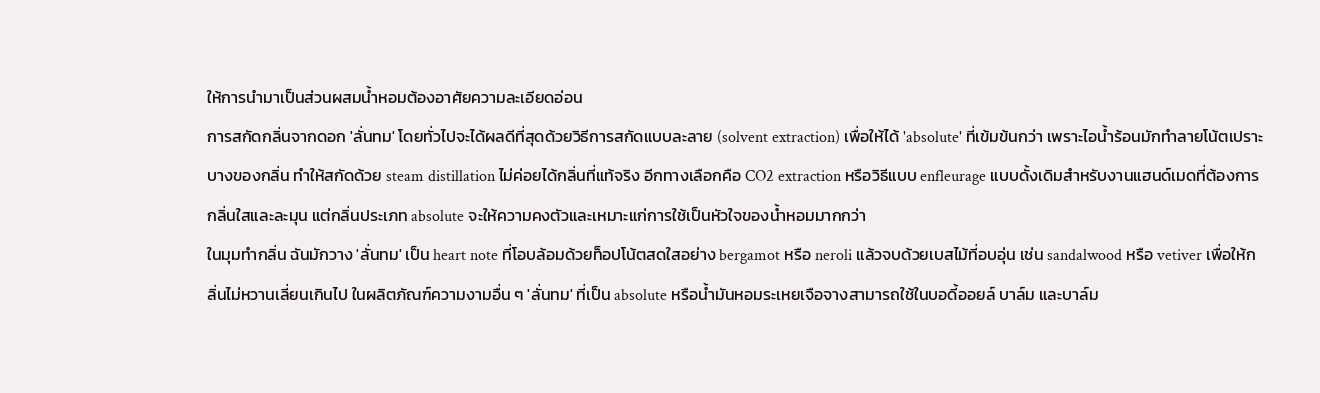ให้การนำมาเป็นส่วนผสมน้ำหอมต้องอาศัยความละเอียดอ่อน
การสกัดกลิ่นจากดอก 'ลั่นทม' โดยทั่วไปจะได้ผลดีที่สุดด้วยวิธีการสกัดแบบละลาย (solvent extraction) เพื่อให้ได้ 'absolute' ที่เข้มข้นกว่า เพราะไอน้ำร้อนมักทำลายโน้ตเปราะบางของกลิ่น ทำให้สกัดด้วย steam distillation ไม่ค่อยได้กลิ่นที่แท้จริง อีกทางเลือกคือ CO2 extraction หรือวิธีแบบ enfleurage แบบดั้งเดิมสำหรับงานแฮนด์เมดที่ต้องการกลิ่นใสและละมุน แต่กลิ่นประเภท absolute จะให้ความคงตัวและเหมาะแก่การใช้เป็นหัวใจของน้ำหอมมากกว่า
ในมุมทำกลิ่น ฉันมักวาง 'ลั่นทม' เป็น heart note ที่โอบล้อมด้วยท็อปโน้ตสดใสอย่าง bergamot หรือ neroli แล้วจบด้วยเบสไม้ที่อบอุ่น เช่น sandalwood หรือ vetiver เพื่อให้กลิ่นไม่หวานเลี่ยนเกินไป ในผลิตภัณฑ์ความงามอื่น ๆ 'ลั่นทม' ที่เป็น absolute หรือน้ำมันหอมระเหยเจือจางสามารถใช้ในบอดี้ออยล์ บาล์ม และบาล์ม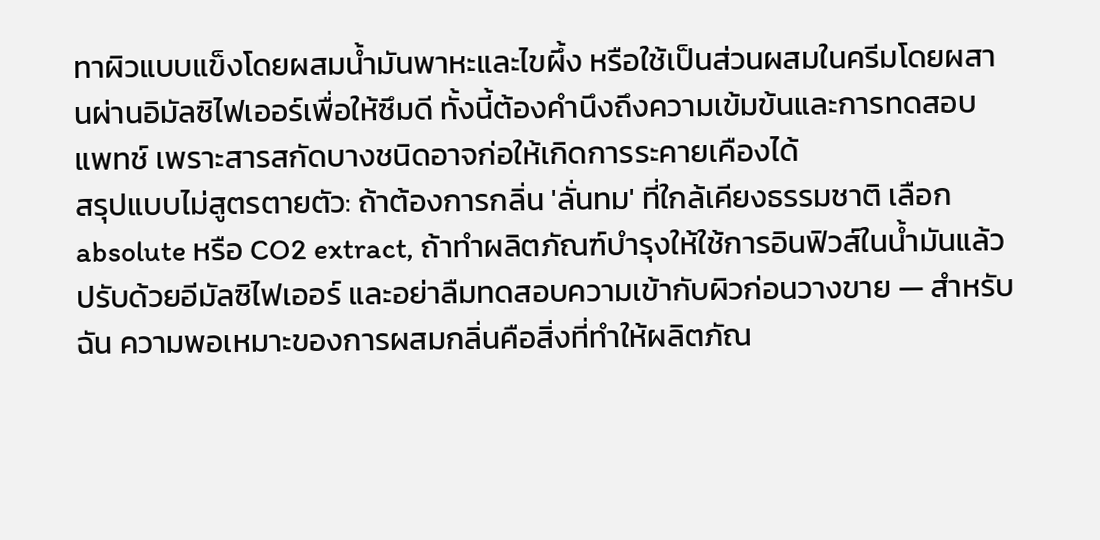ทาผิวแบบแข็งโดยผสมน้ำมันพาหะและไขผึ้ง หรือใช้เป็นส่วนผสมในครีมโดยผสานผ่านอิมัลซิไฟเออร์เพื่อให้ซึมดี ทั้งนี้ต้องคำนึงถึงความเข้มข้นและการทดสอบแพทช์ เพราะสารสกัดบางชนิดอาจก่อให้เกิดการระคายเคืองได้
สรุปแบบไม่สูตรตายตัว: ถ้าต้องการกลิ่น 'ลั่นทม' ที่ใกล้เคียงธรรมชาติ เลือก absolute หรือ CO2 extract, ถ้าทำผลิตภัณฑ์บำรุงให้ใช้การอินฟิวส์ในน้ำมันแล้วปรับด้วยอีมัลซิไฟเออร์ และอย่าลืมทดสอบความเข้ากับผิวก่อนวางขาย — สำหรับฉัน ความพอเหมาะของการผสมกลิ่นคือสิ่งที่ทำให้ผลิตภัณ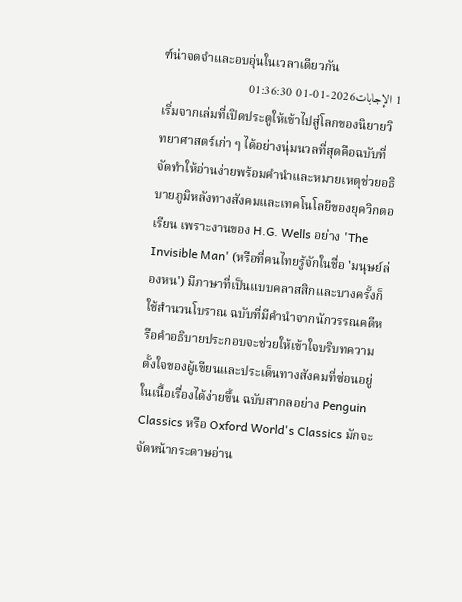ฑ์น่าจดจำและอบอุ่นในเวลาเดียวกัน
1 الإجابات2026-01-01 01:36:30
เริ่มจากเล่มที่เปิดประตูให้เข้าไปสู่โลกของนิยายวิทยาศาสตร์เก่า ๆ ได้อย่างนุ่มนวลที่สุดคือฉบับที่จัดทำให้อ่านง่ายพร้อมคำนำและหมายเหตุช่วยอธิบายภูมิหลังทางสังคมและเทคโนโลยีของยุควิกตอเรียน เพราะงานของ H.G. Wells อย่าง 'The Invisible Man' (หรือที่คนไทยรู้จักในชื่อ 'มนุษย์ล่องหน') มีภาษาที่เป็นแบบคลาสสิกและบางครั้งก็ใช้สำนวนโบราณ ฉบับที่มีคำนำจากนักวรรณคดีหรือคำอธิบายประกอบจะช่วยให้เข้าใจบริบทความตั้งใจของผู้เขียนและประเด็นทางสังคมที่ซ่อนอยู่ในเนื้อเรื่องได้ง่ายขึ้น ฉบับสากลอย่าง Penguin Classics หรือ Oxford World's Classics มักจะจัดหน้ากระดาษอ่าน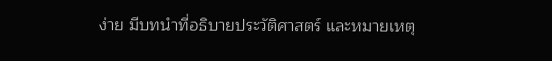ง่าย มีบทนำที่อธิบายประวัติศาสตร์ และหมายเหตุ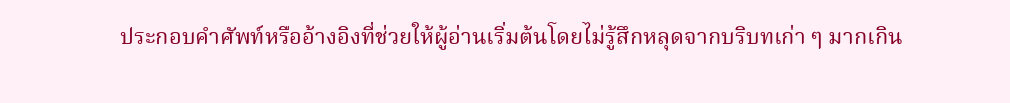ประกอบคำศัพท์หรืออ้างอิงที่ช่วยให้ผู้อ่านเริ่มต้นโดยไม่รู้สึกหลุดจากบริบทเก่า ๆ มากเกิน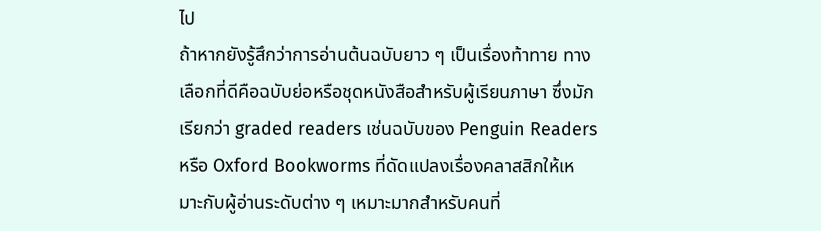ไป
ถ้าหากยังรู้สึกว่าการอ่านต้นฉบับยาว ๆ เป็นเรื่องท้าทาย ทางเลือกที่ดีคือฉบับย่อหรือชุดหนังสือสำหรับผู้เรียนภาษา ซึ่งมักเรียกว่า graded readers เช่นฉบับของ Penguin Readers หรือ Oxford Bookworms ที่ดัดแปลงเรื่องคลาสสิกให้เหมาะกับผู้อ่านระดับต่าง ๆ เหมาะมากสำหรับคนที่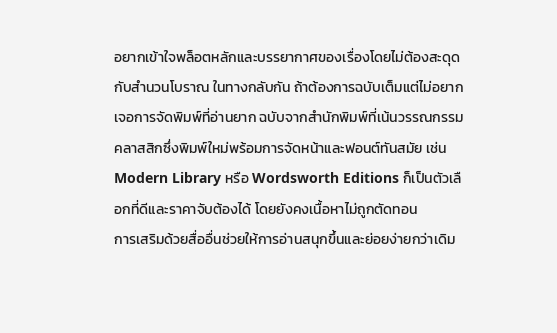อยากเข้าใจพล็อตหลักและบรรยากาศของเรื่องโดยไม่ต้องสะดุดกับสำนวนโบราณ ในทางกลับกัน ถ้าต้องการฉบับเต็มแต่ไม่อยากเจอการจัดพิมพ์ที่อ่านยาก ฉบับจากสำนักพิมพ์ที่เน้นวรรณกรรมคลาสสิกซึ่งพิมพ์ใหม่พร้อมการจัดหน้าและฟอนต์ทันสมัย เช่น Modern Library หรือ Wordsworth Editions ก็เป็นตัวเลือกที่ดีและราคาจับต้องได้ โดยยังคงเนื้อหาไม่ถูกตัดทอน
การเสริมด้วยสื่ออื่นช่วยให้การอ่านสนุกขึ้นและย่อยง่ายกว่าเดิม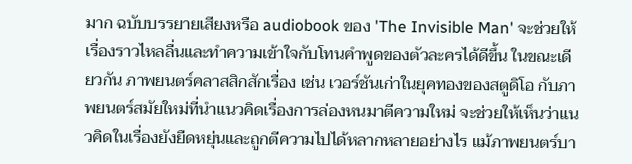มาก ฉบับบรรยายเสียงหรือ audiobook ของ 'The Invisible Man' จะช่วยให้เรื่องราวไหลลื่นและทำความเข้าใจกับโทนคำพูดของตัวละครได้ดีขึ้น ในขณะเดียวกัน ภาพยนตร์คลาสสิกสักเรื่อง เช่น เวอร์ชันเก่าในยุคทองของสตูดิโอ กับภาพยนตร์สมัยใหม่ที่นำแนวคิดเรื่องการล่องหนมาตีความใหม่ จะช่วยให้เห็นว่าแนวคิดในเรื่องยังยืดหยุ่นและถูกตีความไปได้หลากหลายอย่างไร แม้ภาพยนตร์บา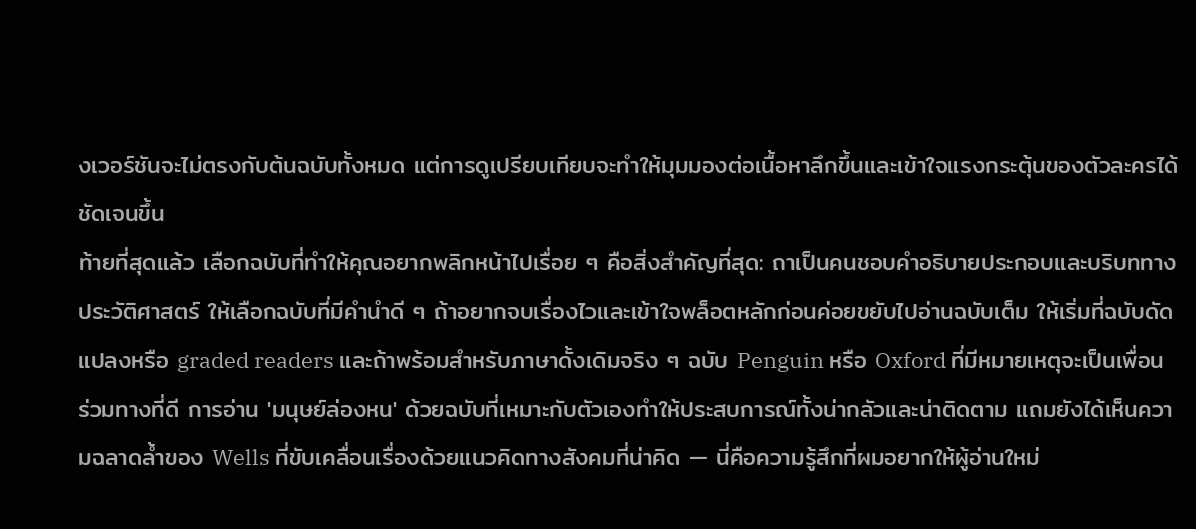งเวอร์ชันจะไม่ตรงกับต้นฉบับทั้งหมด แต่การดูเปรียบเทียบจะทำให้มุมมองต่อเนื้อหาลึกขึ้นและเข้าใจแรงกระตุ้นของตัวละครได้ชัดเจนขึ้น
ท้ายที่สุดแล้ว เลือกฉบับที่ทำให้คุณอยากพลิกหน้าไปเรื่อย ๆ คือสิ่งสำคัญที่สุด: ถาเป็นคนชอบคำอธิบายประกอบและบริบททางประวัติศาสตร์ ให้เลือกฉบับที่มีคำนำดี ๆ ถ้าอยากจบเรื่องไวและเข้าใจพล็อตหลักก่อนค่อยขยับไปอ่านฉบับเต็ม ให้เริ่มที่ฉบับดัดแปลงหรือ graded readers และถ้าพร้อมสำหรับภาษาดั้งเดิมจริง ๆ ฉบับ Penguin หรือ Oxford ที่มีหมายเหตุจะเป็นเพื่อนร่วมทางที่ดี การอ่าน 'มนุษย์ล่องหน' ด้วยฉบับที่เหมาะกับตัวเองทำให้ประสบการณ์ทั้งน่ากลัวและน่าติดตาม แถมยังได้เห็นความฉลาดล้ำของ Wells ที่ขับเคลื่อนเรื่องด้วยแนวคิดทางสังคมที่น่าคิด — นี่คือความรู้สึกที่ผมอยากให้ผู้อ่านใหม่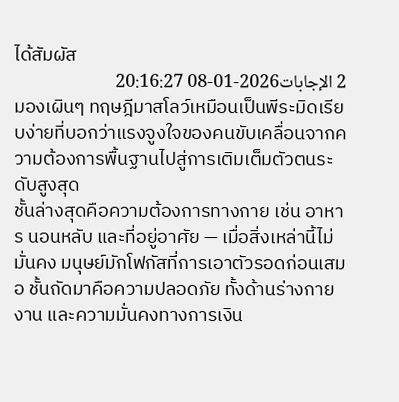ได้สัมผัส
2 الإجابات2026-01-08 20:16:27
มองเผินๆ ทฤษฎีมาสโลว์เหมือนเป็นพีระมิดเรียบง่ายที่บอกว่าแรงจูงใจของคนขับเคลื่อนจากความต้องการพื้นฐานไปสู่การเติมเต็มตัวตนระดับสูงสุด
ชั้นล่างสุดคือความต้องการทางกาย เช่น อาหาร นอนหลับ และที่อยู่อาศัย — เมื่อสิ่งเหล่านี้ไม่มั่นคง มนุษย์มักโฟกัสที่การเอาตัวรอดก่อนเสมอ ชั้นถัดมาคือความปลอดภัย ทั้งด้านร่างกาย งาน และความมั่นคงทางการเงิน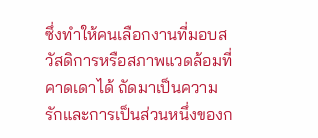ซึ่งทำให้คนเลือกงานที่มอบสวัสดิการหรือสภาพแวดล้อมที่คาดเดาได้ ถัดมาเป็นความรักและการเป็นส่วนหนึ่งของก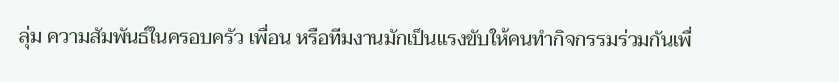ลุ่ม ความสัมพันธ์ในครอบครัว เพื่อน หรือทีมงานมักเป็นแรงขับให้คนทำกิจกรรมร่วมกันเพื่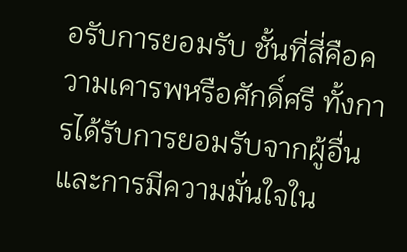อรับการยอมรับ ชั้นที่สี่คือความเคารพหรือศักดิ์ศรี ทั้งการได้รับการยอมรับจากผู้อื่นและการมีความมั่นใจใน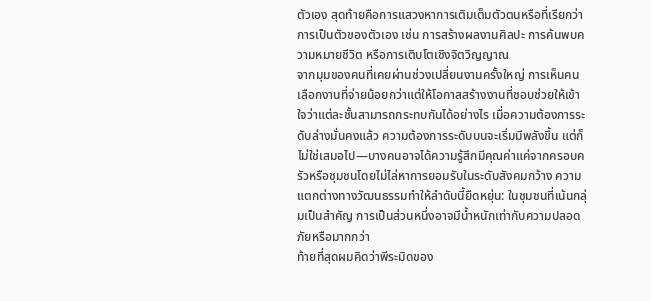ตัวเอง สุดท้ายคือการแสวงหาการเติมเต็มตัวตนหรือที่เรียกว่าการเป็นตัวของตัวเอง เช่น การสร้างผลงานศิลปะ การค้นพบความหมายชีวิต หรือการเติบโตเชิงจิตวิญญาณ
จากมุมของคนที่เคยผ่านช่วงเปลี่ยนงานครั้งใหญ่ การเห็นคนเลือกงานที่จ่ายน้อยกว่าแต่ให้โอกาสสร้างงานที่ชอบช่วยให้เข้าใจว่าแต่ละชั้นสามารถกระทบกันได้อย่างไร เมื่อความต้องการระดับล่างมั่นคงแล้ว ความต้องการระดับบนจะเริ่มมีพลังขึ้น แต่ก็ไม่ใช่เสมอไป—บางคนอาจได้ความรู้สึกมีคุณค่าแค่จากครอบครัวหรือชุมชนโดยไม่ไล่หาการยอมรับในระดับสังคมกว้าง ความแตกต่างทางวัฒนธรรมทำให้ลำดับนี้ยืดหยุ่น: ในชุมชนที่เน้นกลุ่มเป็นสำคัญ การเป็นส่วนหนึ่งอาจมีน้ำหนักเท่ากับความปลอดภัยหรือมากกว่า
ท้ายที่สุดผมคิดว่าพีระมิดของ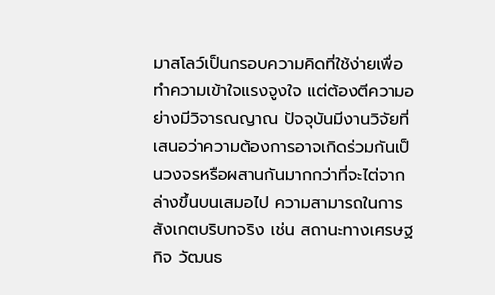มาสโลว์เป็นกรอบความคิดที่ใช้ง่ายเพื่อทำความเข้าใจแรงจูงใจ แต่ต้องตีความอย่างมีวิจารณญาณ ปัจจุบันมีงานวิจัยที่เสนอว่าความต้องการอาจเกิดร่วมกันเป็นวงจรหรือผสานกันมากกว่าที่จะไต่จากล่างขึ้นบนเสมอไป ความสามารถในการสังเกตบริบทจริง เช่น สถานะทางเศรษฐกิจ วัฒนธ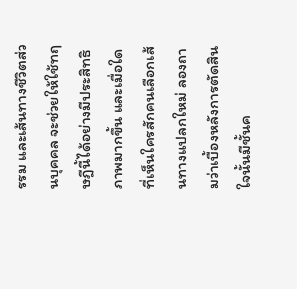รรม และเส้นทางชีวิตส่วนบุคคล จะช่วยให้ใช้ทฤษฎีนี้ได้อย่างมีประสิทธิภาพมากขึ้น และเมื่อใดที่เห็นใครสักคนเลือกเส้นทางแปลกใหม่ ลองถามว่าเบื้องหลังการตัดสินใจนั้นมีชั้นค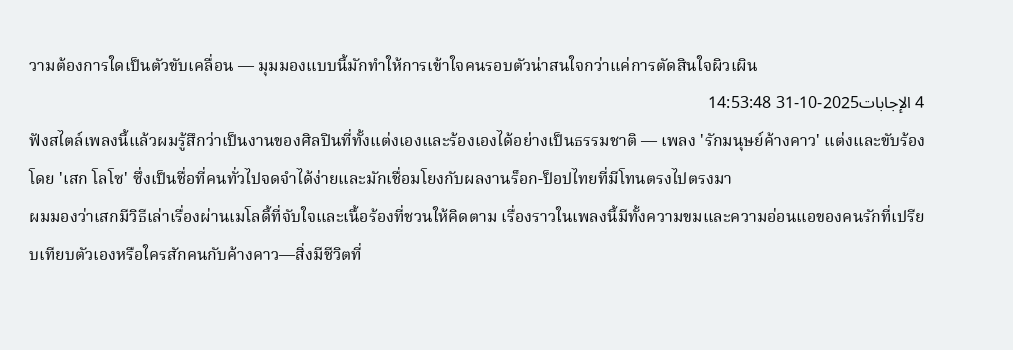วามต้องการใดเป็นตัวขับเคลื่อน — มุมมองแบบนี้มักทำให้การเข้าใจคนรอบตัวน่าสนใจกว่าแค่การตัดสินใจผิวเผิน
4 الإجابات2025-10-31 14:53:48
ฟังสไตล์เพลงนี้แล้วผมรู้สึกว่าเป็นงานของศิลปินที่ทั้งแต่งเองและร้องเองได้อย่างเป็นธรรมชาติ — เพลง 'รักมนุษย์ค้างคาว' แต่งและขับร้องโดย 'เสก โลโซ' ซึ่งเป็นชื่อที่คนทั่วไปจดจำได้ง่ายและมักเชื่อมโยงกับผลงานร็อก-ป็อปไทยที่มีโทนตรงไปตรงมา
ผมมองว่าเสกมีวิธีเล่าเรื่องผ่านเมโลดี้ที่จับใจและเนื้อร้องที่ชวนให้คิดตาม เรื่องราวในเพลงนี้มีทั้งความขมและความอ่อนแอของคนรักที่เปรียบเทียบตัวเองหรือใครสักคนกับค้างคาว—สิ่งมีชีวิตที่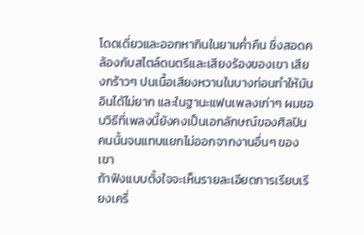โดดเดี่ยวและออกหากินในยามค่ำคืน ซึ่งสอดคล้องกับสไตล์ดนตรีและเสียงร้องของเขา เสียงกร้าวๆ ปนเนื้อเสียงหวานในบางท่อนทำให้มันอินได้ไม่ยาก และในฐานะแฟนเพลงเก่าๆ ผมชอบวิธีที่เพลงนี้ยังคงเป็นเอกลักษณ์ของศิลปินคนนั้นจนแทบแยกไม่ออกจากงานอื่นๆ ของเขา
ถ้าฟังแบบตั้งใจจะเห็นรายละเอียดการเรียบเรียงเครื่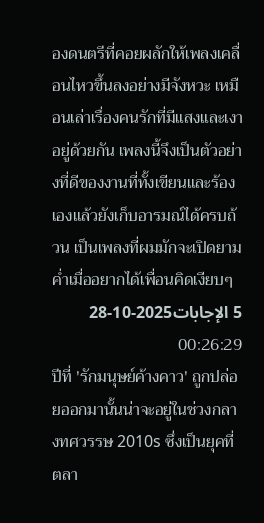องดนตรีที่คอยผลักให้เพลงเคลื่อนไหวขึ้นลงอย่างมีจังหวะ เหมือนเล่าเรื่องคนรักที่มีแสงและเงาอยู่ด้วยกัน เพลงนี้จึงเป็นตัวอย่างที่ดีของงานที่ทั้งเขียนและร้องเองแล้วยังเก็บอารมณ์ได้ครบถ้วน เป็นเพลงที่ผมมักจะเปิดยามค่ำเมื่ออยากได้เพื่อนคิดเงียบๆ
5 الإجابات2025-10-28 00:26:29
ปีที่ 'รักมนุษย์ค้างคาว' ถูกปล่อยออกมานั้นน่าจะอยู่ในช่วงกลางทศวรรษ 2010s ซึ่งเป็นยุคที่ตลา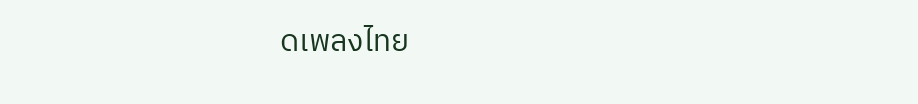ดเพลงไทย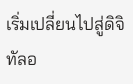เริ่มเปลี่ยนไปสู่ดิจิทัลอ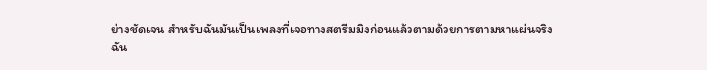ย่างชัดเจน สำหรับฉันมันเป็นเพลงที่เจอทางสตรีมมิงก่อนแล้วตามด้วยการตามหาแผ่นจริง
ฉัน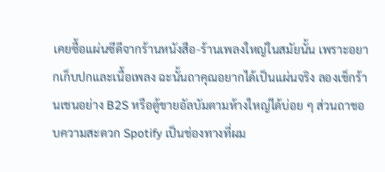เคยซื้อแผ่นซีดีจากร้านหนังสือ-ร้านเพลงใหญ่ในสมัยนั้น เพราะอยากเก็บปกและเนื้อเพลง ฉะนั้นถาคุณอยากได้เป็นแผ่นจริง ลองเช็กร้านเชนอย่าง B2S หรือตู้ขายอัลบัมตามห้างใหญ่ได้บ่อย ๆ ส่วนถาชอบความสะดวก Spotify เป็นช่องทางที่ผม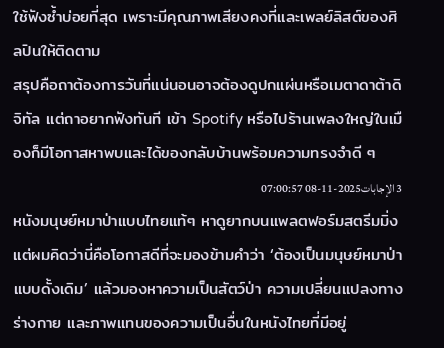ใช้ฟังซ้ำบ่อยที่สุด เพราะมีคุณภาพเสียงคงที่และเพลย์ลิสต์ของศิลปินให้ติดตาม
สรุปคือถาต้องการวันที่แน่นอนอาจต้องดูปกแผ่นหรือเมตาดาต้าดิจิทัล แต่ถาอยากฟังทันที เข้า Spotify หรือไปร้านเพลงใหญ่ในเมืองก็มีโอกาสหาพบและได้ของกลับบ้านพร้อมความทรงจำดี ๆ
3 الإجابات2025-11-08 07:00:57
หนังมนุษย์หมาป่าแบบไทยแท้ๆ หาดูยากบนแพลตฟอร์มสตรีมมิ่ง แต่ผมคิดว่านี่คือโอกาสดีที่จะมองข้ามคำว่า ‘ต้องเป็นมนุษย์หมาป่าแบบดั้งเดิม’ แล้วมองหาความเป็นสัตว์ป่า ความเปลี่ยนแปลงทางร่างกาย และภาพแทนของความเป็นอื่นในหนังไทยที่มีอยู่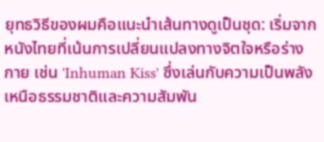ยุทธวิธีของผมคือแนะนำเส้นทางดูเป็นชุด: เริ่มจากหนังไทยที่เน้นการเปลี่ยนแปลงทางจิตใจหรือร่างกาย เช่น 'Inhuman Kiss' ซึ่งเล่นกับความเป็นพลังเหนือธรรมชาติและความสัมพัน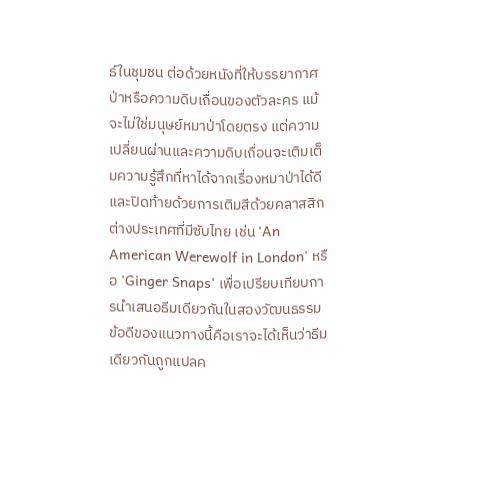ธ์ในชุมชน ต่อด้วยหนังที่ให้บรรยากาศป่าหรือความดิบเถื่อนของตัวละคร แม้จะไม่ใช่มนุษย์หมาป่าโดยตรง แต่ความเปลี่ยนผ่านและความดิบเถื่อนจะเติมเต็มความรู้สึกที่หาได้จากเรื่องหมาป่าได้ดี และปิดท้ายด้วยการเติมสีด้วยคลาสสิกต่างประเทศที่มีซับไทย เช่น 'An American Werewolf in London' หรือ 'Ginger Snaps' เพื่อเปรียบเทียบการนำเสนอธีมเดียวกันในสองวัฒนธรรม
ข้อดีของแนวทางนี้คือเราจะได้เห็นว่าธีมเดียวกันถูกแปลค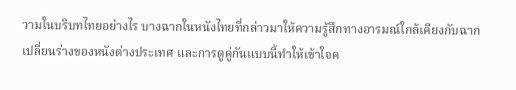วามในบริบทไทยอย่างไร บางฉากในหนังไทยที่กล่าวมาให้ความรู้สึกทางอารมณ์ใกล้เคียงกับฉากเปลี่ยนร่างของหนังต่างประเทศ และการดูคู่กันแบบนี้ทำให้เข้าใจค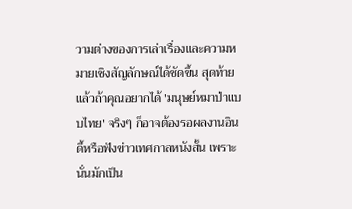วามต่างของการเล่าเรื่องและความหมายเชิงสัญลักษณ์ได้ชัดขึ้น สุดท้ายแล้วถ้าคุณอยากได้ 'มนุษย์หมาป่าแบบไทย' จริงๆ ก็อาจต้องรอผลงานอินดี้หรือฟังข่าวเทศกาลหนังสั้น เพราะนั่นมักเป็น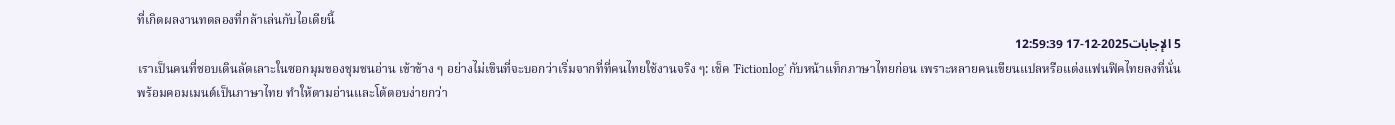ที่เกิดผลงานทดลองที่กล้าเล่นกับไอเดียนี้
5 الإجابات2025-12-17 12:59:39
เราเป็นคนที่ชอบเดินลัดเลาะในซอกมุมของชุมชนอ่าน เข้าข้าง ๆ อย่างไม่เขินที่จะบอกว่าเริ่มจากที่ที่คนไทยใช้งานจริง ๆ: เช็ค 'Fictionlog' กับหน้าแท็กภาษาไทยก่อน เพราะหลายคนเขียนแปลหรือแต่งแฟนฟิคไทยลงที่นั่นพร้อมคอมเมนต์เป็นภาษาไทย ทำให้ตามอ่านและโต้ตอบง่ายกว่า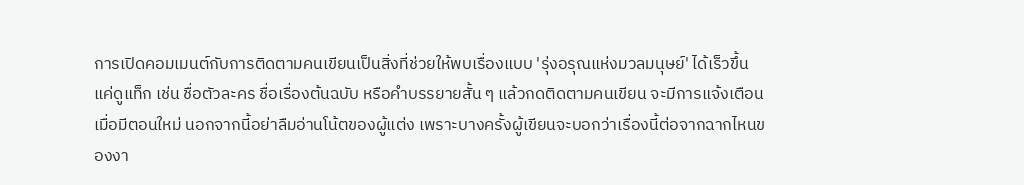การเปิดคอมเมนต์กับการติดตามคนเขียนเป็นสิ่งที่ช่วยให้พบเรื่องแบบ 'รุ่งอรุณแห่งมวลมนุษย์' ได้เร็วขึ้น แค่ดูแท็ก เช่น ชื่อตัวละคร ชื่อเรื่องต้นฉบับ หรือคำบรรยายสั้น ๆ แล้วกดติดตามคนเขียน จะมีการแจ้งเตือนเมื่อมีตอนใหม่ นอกจากนี้อย่าลืมอ่านโน้ตของผู้แต่ง เพราะบางครั้งผู้เขียนจะบอกว่าเรื่องนี้ต่อจากฉากไหนของงา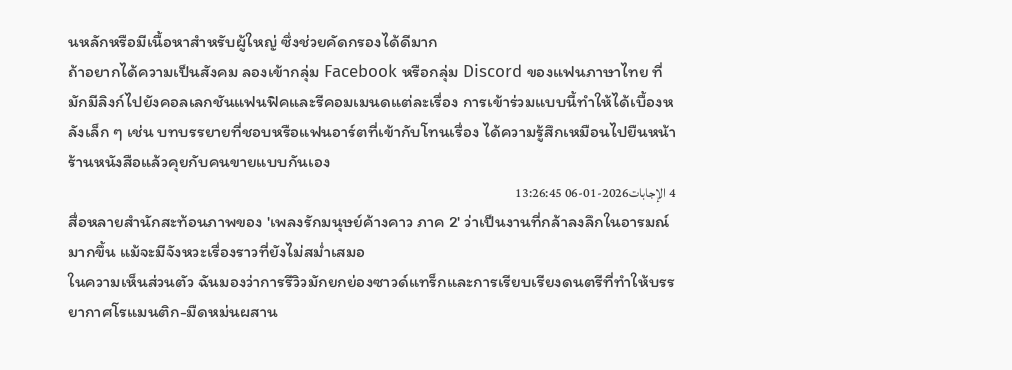นหลักหรือมีเนื้อหาสำหรับผู้ใหญ่ ซึ่งช่วยคัดกรองได้ดีมาก
ถ้าอยากได้ความเป็นสังคม ลองเข้ากลุ่ม Facebook หรือกลุ่ม Discord ของแฟนภาษาไทย ที่มักมีลิงก์ไปยังคอลเลกชันแฟนฟิคและรีคอมเมนดแต่ละเรื่อง การเข้าร่วมแบบนี้ทำให้ได้เบื้องหลังเล็ก ๆ เช่น บทบรรยายที่ชอบหรือแฟนอาร์ตที่เข้ากับโทนเรื่อง ได้ความรู้สึกเหมือนไปยืนหน้าร้านหนังสือแล้วคุยกับคนขายแบบกันเอง
4 الإجابات2026-01-06 13:26:45
สื่อหลายสำนักสะท้อนภาพของ 'เพลงรักมนุษย์ค้างคาว ภาค 2' ว่าเป็นงานที่กล้าลงลึกในอารมณ์มากขึ้น แม้จะมีจังหวะเรื่องราวที่ยังไม่สม่ำเสมอ
ในความเห็นส่วนตัว ฉันมองว่าการรีวิวมักยกย่องซาวด์แทร็กและการเรียบเรียงดนตรีที่ทำให้บรรยากาศโรแมนติก-มืดหม่นผสาน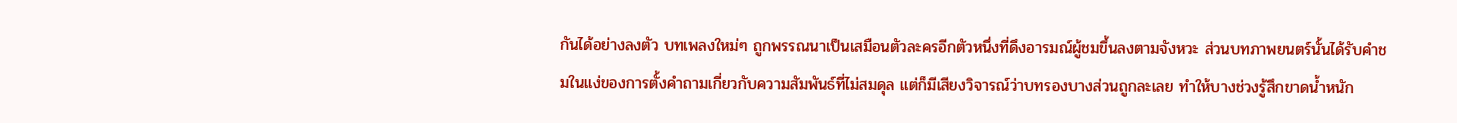กันได้อย่างลงตัว บทเพลงใหม่ๆ ถูกพรรณนาเป็นเสมือนตัวละครอีกตัวหนึ่งที่ดึงอารมณ์ผู้ชมขึ้นลงตามจังหวะ ส่วนบทภาพยนตร์นั้นได้รับคำชมในแง่ของการตั้งคำถามเกี่ยวกับความสัมพันธ์ที่ไม่สมดุล แต่ก็มีเสียงวิจารณ์ว่าบทรองบางส่วนถูกละเลย ทำให้บางช่วงรู้สึกขาดน้ำหนัก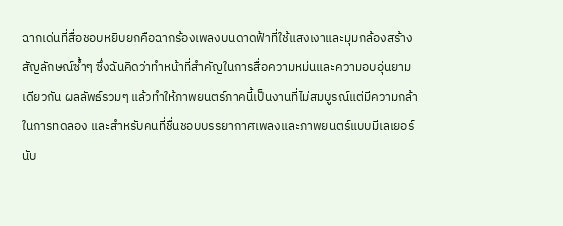ฉากเด่นที่สื่อชอบหยิบยกคือฉากร้องเพลงบนดาดฟ้าที่ใช้แสงเงาและมุมกล้องสร้างสัญลักษณ์ซ้ำๆ ซึ่งฉันคิดว่าทำหน้าที่สำคัญในการสื่อความหม่นและความอบอุ่นยามเดียวกัน ผลลัพธ์รวมๆ แล้วทำให้ภาพยนตร์ภาคนี้เป็นงานที่ไม่สมบูรณ์แต่มีความกล้าในการทดลอง และสำหรับคนที่ชื่นชอบบรรยากาศเพลงและภาพยนตร์แบบมีเลเยอร์นับ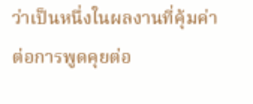ว่าเป็นหนึ่งในผลงานที่คุ้มค่าต่อการพูดคุยต่อ